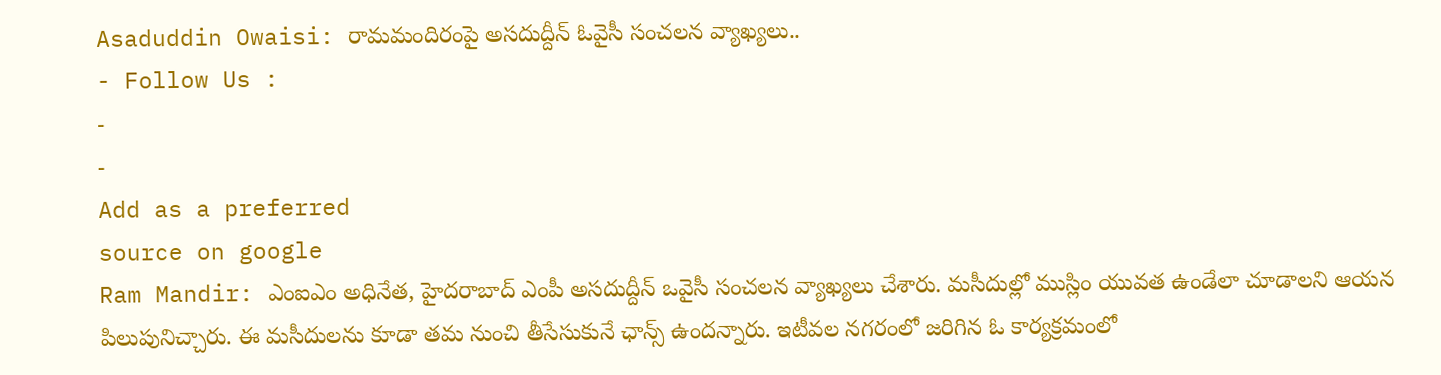Asaduddin Owaisi: రామమందిరంపై అసదుద్దీన్ ఓవైసీ సంచలన వ్యాఖ్యలు..
- Follow Us :
-
-
Add as a preferred
source on google
Ram Mandir: ఎంఐఎం అధినేత, హైదరాబాద్ ఎంపీ అసదుద్దీన్ ఒవైసీ సంచలన వ్యాఖ్యలు చేశారు. మసీదుల్లో ముస్లిం యువత ఉండేలా చూడాలని ఆయన పిలుపునిచ్చారు. ఈ మసీదులను కూడా తమ నుంచి తీసేసుకునే ఛాన్స్ ఉందన్నారు. ఇటీవల నగరంలో జరిగిన ఓ కార్యక్రమంలో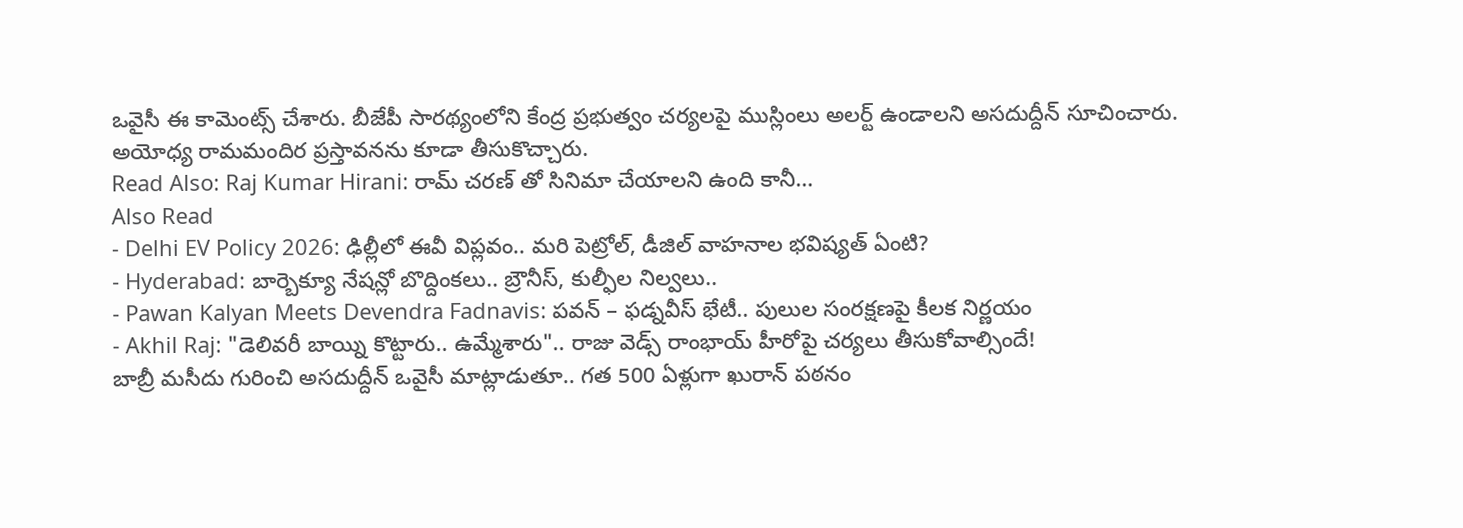ఒవైసీ ఈ కామెంట్స్ చేశారు. బీజేపీ సారథ్యంలోని కేంద్ర ప్రభుత్వం చర్యలపై ముస్లింలు అలర్ట్ ఉండాలని అసదుద్దీన్ సూచించారు. అయోధ్య రామమందిర ప్రస్తావనను కూడా తీసుకొచ్చారు.
Read Also: Raj Kumar Hirani: రామ్ చరణ్ తో సినిమా చేయాలని ఉంది కానీ…
Also Read
- Delhi EV Policy 2026: ఢిల్లీలో ఈవీ విప్లవం.. మరి పెట్రోల్, డీజిల్ వాహనాల భవిష్యత్ ఏంటి?
- Hyderabad: బార్బెక్యూ నేషన్లో బొద్దింకలు.. బ్రౌనీస్, కుల్ఫీల నిల్వలు..
- Pawan Kalyan Meets Devendra Fadnavis: పవన్ – ఫడ్నవీస్ భేటీ.. పులుల సంరక్షణపై కీలక నిర్ణయం
- Akhil Raj: "డెలివరీ బాయ్ని కొట్టారు.. ఉమ్మేశారు".. రాజు వెడ్స్ రాంభాయ్ హీరోపై చర్యలు తీసుకోవాల్సిందే!
బాబ్రీ మసీదు గురించి అసదుద్దీన్ ఒవైసీ మాట్లాడుతూ.. గత 500 ఏళ్లుగా ఖురాన్ పఠనం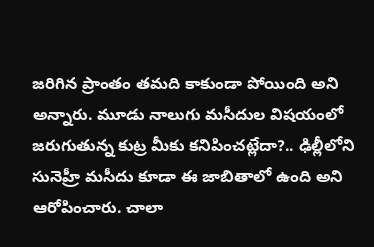జరిగిన ప్రాంతం తమది కాకుండా పోయింది అని అన్నారు. మూడు నాలుగు మసీదుల విషయంలో జరుగుతున్న కుట్ర మీకు కనిపించట్లేదా?.. ఢిల్లీలోని సునెహ్రీ మసీదు కూడా ఈ జాబితాలో ఉంది అని ఆరోపించారు. చాలా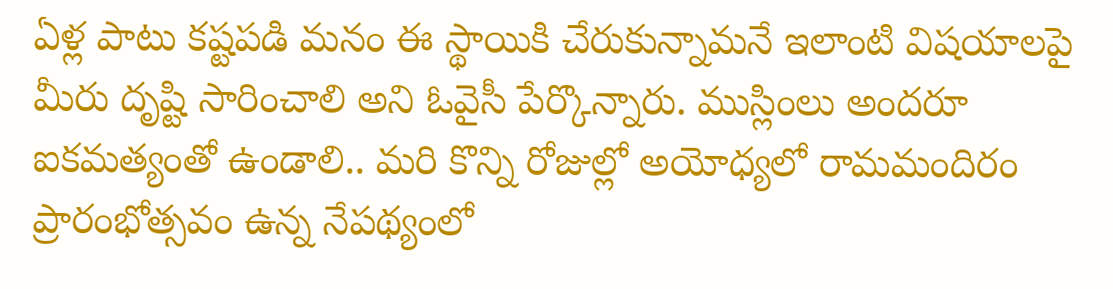ఏళ్ల పాటు కష్టపడి మనం ఈ స్థాయికి చేరుకున్నామనే ఇలాంటి విషయాలపై మీరు దృష్టి సారించాలి అని ఓవైసీ పేర్కొన్నారు. ముస్లింలు అందరూ ఐకమత్యంతో ఉండాలి.. మరి కొన్ని రోజుల్లో అయోధ్యలో రామమందిరం ప్రారంభోత్సవం ఉన్న నేపథ్యంలో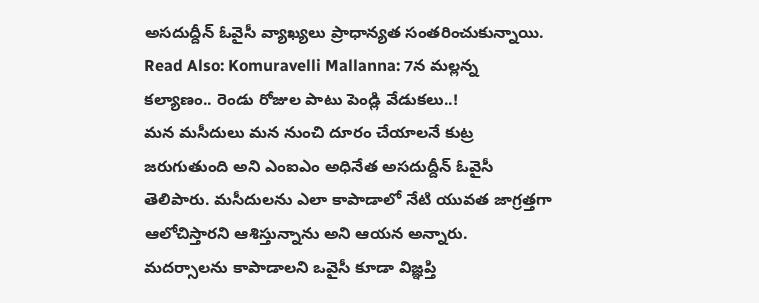అసదుద్దీన్ ఓవైసీ వ్యాఖ్యలు ప్రాధాన్యత సంతరించుకున్నాయి.
Read Also: Komuravelli Mallanna: 7న మల్లన్న కల్యాణం.. రెండు రోజుల పాటు పెండ్లి వేడుకలు..!
మన మసీదులు మన నుంచి దూరం చేయాలనే కుట్ర జరుగుతుంది అని ఎంఐఎం అధినేత అసదుద్దీన్ ఓవైసీ తెలిపారు. మసీదులను ఎలా కాపాడాలో నేటి యువత జాగ్రత్తగా ఆలోచిస్తారని ఆశిస్తున్నాను అని ఆయన అన్నారు. మదర్సాలను కాపాడాలని ఒవైసీ కూడా విజ్ఞప్తి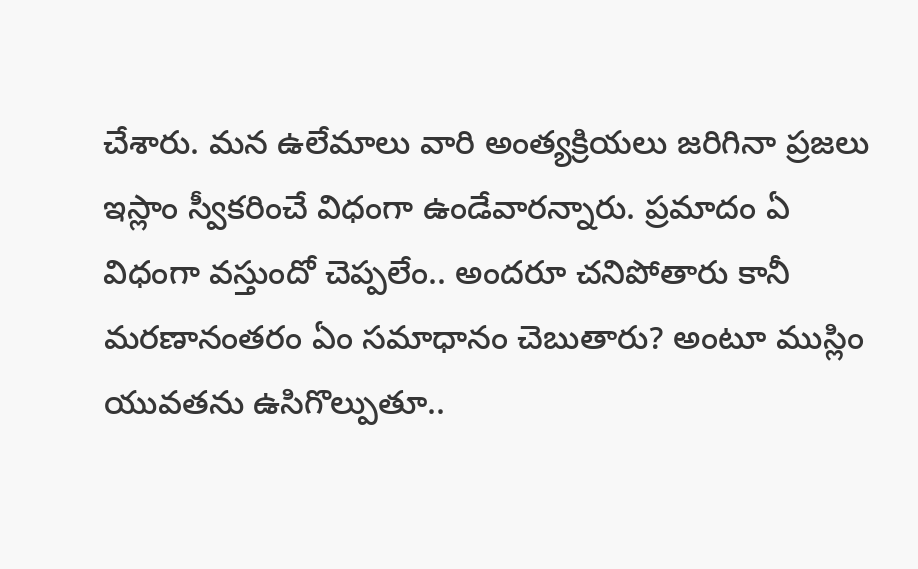చేశారు. మన ఉలేమాలు వారి అంత్యక్రియలు జరిగినా ప్రజలు ఇస్లాం స్వీకరించే విధంగా ఉండేవారన్నారు. ప్రమాదం ఏ విధంగా వస్తుందో చెప్పలేం.. అందరూ చనిపోతారు కానీ మరణానంతరం ఏం సమాధానం చెబుతారు? అంటూ ముస్లిం యువతను ఉసిగొల్పుతూ..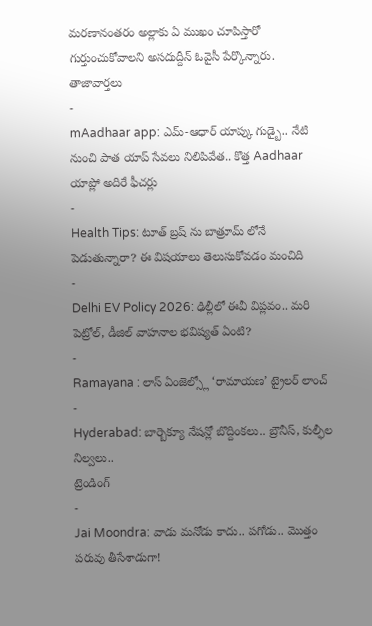మరణానంతరం అల్లాకు ఏ ముఖం చూపిస్తారో గుర్తుంచుకోవాలని అసదుద్దీన్ ఓవైసీ పేర్కొన్నారు.
తాజావార్తలు
-
mAadhaar app: ఎమ్-ఆధార్ యాప్కు గుడ్బై.. నేటి నుంచి పాత యాప్ సేవలు నిలిపివేత.. కొత్త Aadhaar యాప్లో అదిరే ఫీచర్లు
-
Health Tips: టూత్ బ్రష్ ను బాత్రూమ్ లోనే పెడుతున్నారా? ఈ విషయాలు తెలుసుకోవడం మంచిది
-
Delhi EV Policy 2026: ఢిల్లీలో ఈవీ విప్లవం.. మరి పెట్రోల్, డీజిల్ వాహనాల భవిష్యత్ ఏంటి?
-
Ramayana : లాస్ ఏంజెల్స్లో ‘రామాయణ’ ట్రైలర్ లాంచ్
-
Hyderabad: బార్బెక్యూ నేషన్లో బొద్దింకలు.. బ్రౌనీస్, కుల్ఫీల నిల్వలు..
ట్రెండింగ్
-
Jai Moondra: వాడు మనోడు కాదు.. పగోడు.. మొత్తం పరువు తీసేశాడుగా!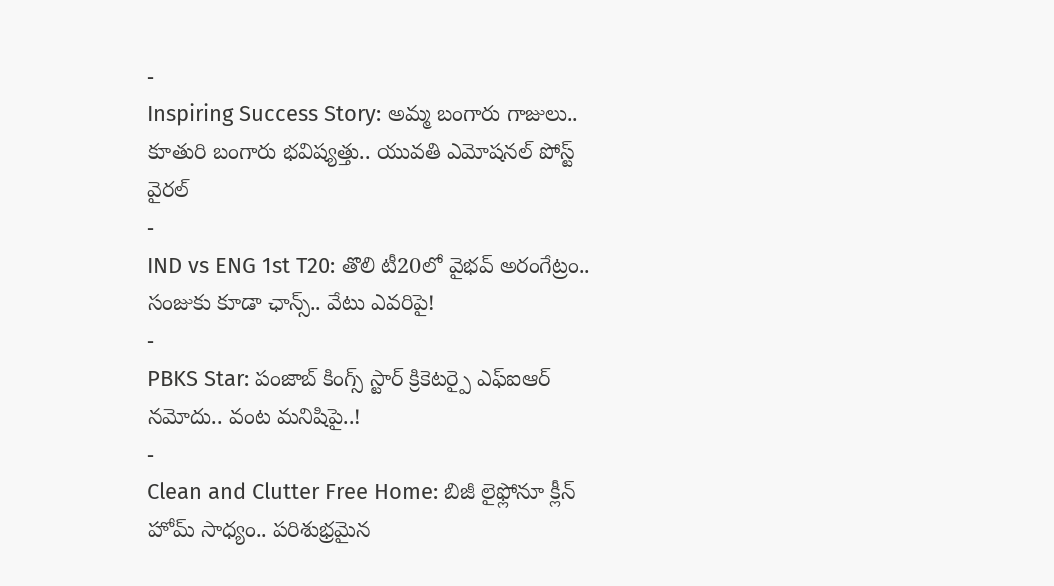-
Inspiring Success Story: అమ్మ బంగారు గాజులు.. కూతురి బంగారు భవిష్యత్తు.. యువతి ఎమోషనల్ పోస్ట్ వైరల్
-
IND vs ENG 1st T20: తొలి టీ20లో వైభవ్ అరంగేట్రం.. సంజుకు కూడా ఛాన్స్.. వేటు ఎవరిపై!
-
PBKS Star: పంజాబ్ కింగ్స్ స్టార్ క్రికెటర్పై ఎఫ్ఐఆర్ నమోదు.. వంట మనిషిపై..!
-
Clean and Clutter Free Home: బిజీ లైఫ్లోనూ క్లీన్ హోమ్ సాధ్యం.. పరిశుభ్రమైన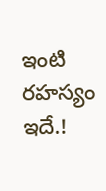ఇంటి రహస్యం ఇదే.!